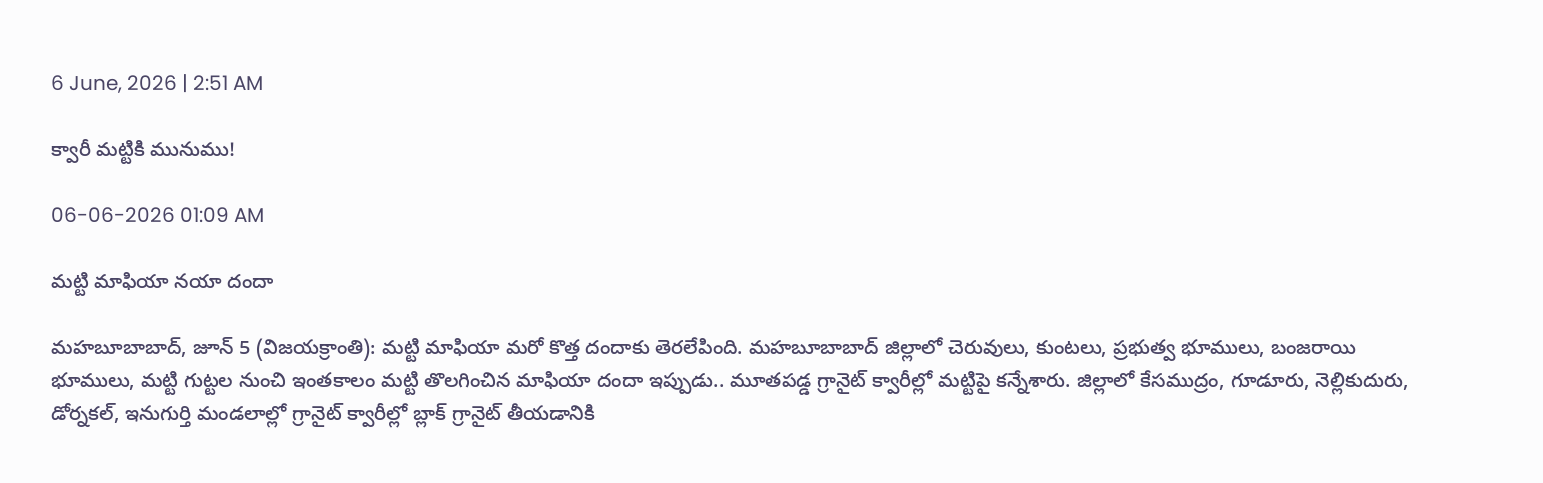6 June, 2026 | 2:51 AM

క్వారీ మట్టికి మునుము!

06-06-2026 01:09 AM

మట్టి మాఫియా నయా దందా

మహబూబాబాద్, జూన్ 5 (విజయక్రాంతి): మట్టి మాఫియా మరో కొత్త దందాకు తెరలేపింది. మహబూబాబాద్ జిల్లాలో చెరువులు, కుంటలు, ప్రభుత్వ భూములు, బంజరాయి భూములు, మట్టి గుట్టల నుంచి ఇంతకాలం మట్టి తొలగించిన మాఫియా దందా ఇప్పుడు.. మూతపడ్డ గ్రానైట్ క్వారీల్లో మట్టిపై కన్నేశారు. జిల్లాలో కేసముద్రం, గూడూరు, నెల్లికుదురు, డోర్నకల్, ఇనుగుర్తి మండలాల్లో గ్రానైట్ క్వారీల్లో బ్లాక్ గ్రానైట్ తీయడానికి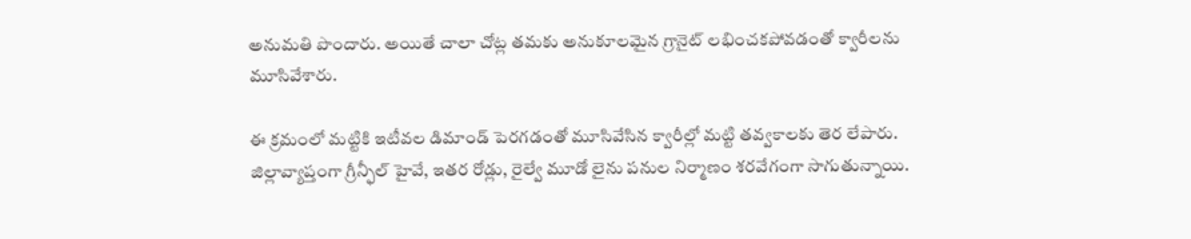అనుమతి పొందారు. అయితే చాలా చోట్ల తమకు అనుకూలమైన గ్రానైట్ లభించకపోవడంతో క్వారీలను మూసివేశారు.

ఈ క్రమంలో మట్టికి ఇటీవల డిమాండ్ పెరగడంతో మూసివేసిన క్వారీల్లో మట్టి తవ్వకాలకు తెర లేపారు. జిల్లావ్యాప్తంగా గ్రీన్ఫీల్ హైవే, ఇతర రోడ్లు, రైల్వే మూడో లైను పనుల నిర్మాణం శరవేగంగా సాగుతున్నాయి.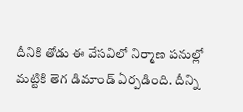దీనికి తోడు ఈ వేసవిలో నిర్మాణ పనుల్లో మట్టికి తెగ డిమాండ్ ఏర్పడింది. దీన్ని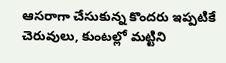ఆసరాగా చేసుకున్న కొందరు ఇప్పటికే చెరువులు, కుంటల్లో మట్టిని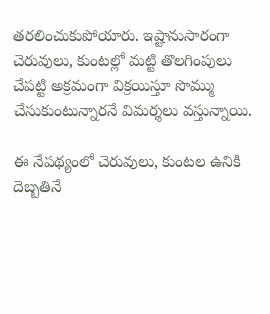తరలించుకుపోయారు. ఇష్టానుసారంగా చెరువులు, కుంటల్లో మట్టి తొలగింపులు చేపట్టి అక్రమంగా విక్రయిస్తూ సొమ్ము చేసుకుంటున్నారనే విమర్శలు వస్తున్నాయి.

ఈ నేపథ్యంలో చెరువులు, కుంటల ఉనికి దెబ్బతినే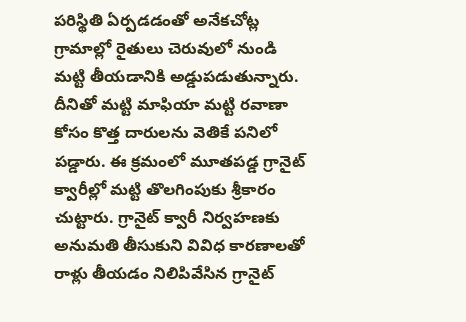పరిస్థితి ఏర్పడడంతో అనేకచోట్ల గ్రామాల్లో రైతులు చెరువులో నుండి మట్టి తీయడానికి అడ్డుపడుతున్నారు. దీనితో మట్టి మాఫియా మట్టి రవాణా కోసం కొత్త దారులను వెతికే పనిలో పడ్డారు. ఈ క్రమంలో మూతపడ్డ గ్రానైట్ క్వారీల్లో మట్టి తొలగింపుకు శ్రీకారం చుట్టారు. గ్రానైట్ క్వారీ నిర్వహణకు అనుమతి తీసుకుని వివిధ కారణాలతో రాళ్లు తీయడం నిలిపివేసిన గ్రానైట్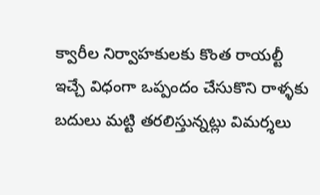క్వారీల నిర్వాహకులకు కొంత రాయల్టీ ఇచ్చే విధంగా ఒప్పందం చేసుకొని రాళ్ళకు బదులు మట్టి తరలిస్తున్నట్లు విమర్శలు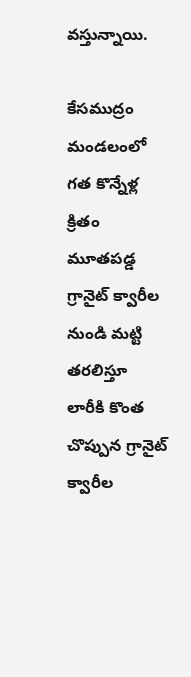వస్తున్నాయి.

కేసముద్రం మండలంలో గత కొన్నేళ్ల క్రితం మూతపడ్డ గ్రానైట్ క్వారీల నుండి మట్టి తరలిస్తూ లారీకి కొంత చొప్పున గ్రానైట్ క్వారీల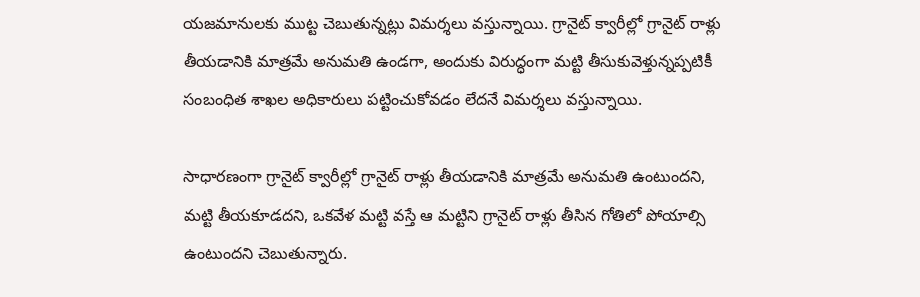యజమానులకు ముట్ట చెబుతున్నట్లు విమర్శలు వస్తున్నాయి. గ్రానైట్ క్వారీల్లో గ్రానైట్ రాళ్లు తీయడానికి మాత్రమే అనుమతి ఉండగా, అందుకు విరుద్ధంగా మట్టి తీసుకువెళ్తున్నప్పటికీ సంబంధిత శాఖల అధికారులు పట్టించుకోవడం లేదనే విమర్శలు వస్తున్నాయి.

సాధారణంగా గ్రానైట్ క్వారీల్లో గ్రానైట్ రాళ్లు తీయడానికి మాత్రమే అనుమతి ఉంటుందని, మట్టి తీయకూడదని, ఒకవేళ మట్టి వస్తే ఆ మట్టిని గ్రానైట్ రాళ్లు తీసిన గోతిలో పోయాల్సి ఉంటుందని చెబుతున్నారు.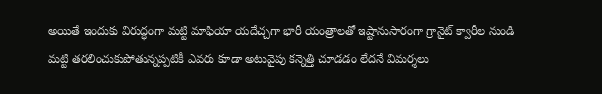అయితే ఇందుకు విరుద్ధంగా మట్టి మాఫియా యదేచ్చగా భారీ యంత్రాలతో ఇష్టానుసారంగా గ్రానైట్ క్వారీల నుండి మట్టి తరలించుకుపోతున్నప్పటికీ ఎవరు కూడా అటువైపు కన్నెత్తి చూడడం లేదనే విమర్శలు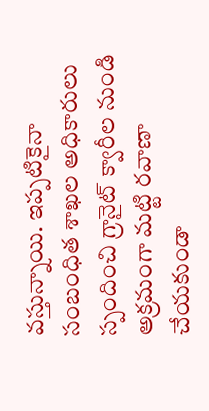వస్తున్నాయి. ఇప్పటికైనా సంబంధిత శాఖల అధికారులు స్పందించి గ్రానైట్ క్వారీల నుండి అక్రమంగా మట్టి రవాణా చేయకుండా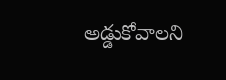అడ్డుకోవాలని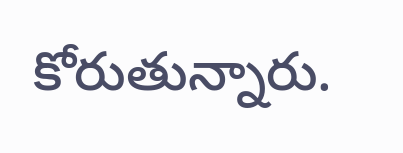కోరుతున్నారు.